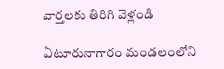వార్తలకు తిరిగి వెళ్లండి

ఏటూరునాగారం మండలంలోని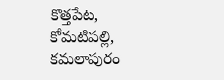కొత్తపేట, కోమటిపల్లి, కమలాపురం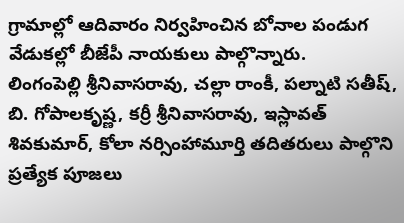గ్రామాల్లో ఆదివారం నిర్వహించిన బోనాల పండుగ వేడుకల్లో బీజేపీ నాయకులు పాల్గొన్నారు.
లింగంపెల్లి శ్రీనివాసరావు, చల్లా రాంకీ, పల్నాటి సతీష్, బి. గోపాలకృష్ణ, కర్రీ శ్రీనివాసరావు, ఇస్లావత్ శివకుమార్, కోలా నర్సింహామూర్తి తదితరులు పాల్గొని ప్రత్యేక పూజలు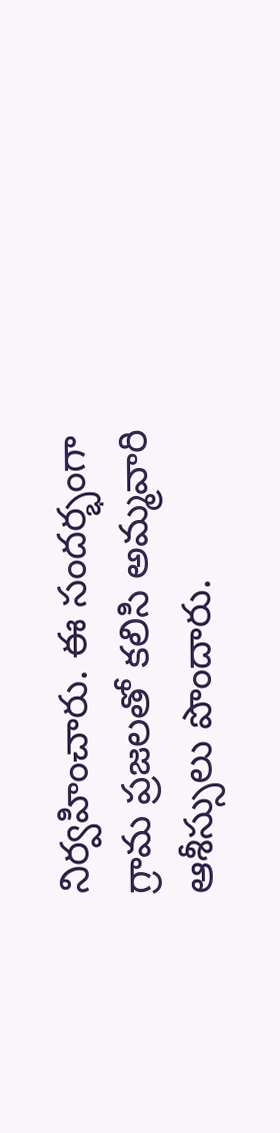నిర్వహించారు. ఈ సందర్భంగా గ్రామ ప్రజలతో కలిసి అమ్మవారి ఆశీస్సులు పొందారు.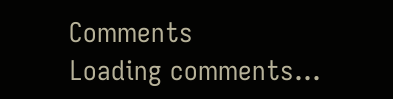Comments
Loading comments...